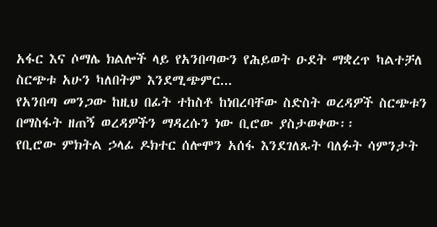አፋር እና ሶማሌ ክልሎች ላይ የአንበጣውን የሕይወት ዑደት ማቋረጥ ካልተቻለ ስርጭቱ አሁን ካለበትም እንደሚጭምር...
የአንበጣ መንጋው ከዚህ በፊት ተከስቶ ከነበረባቸው ስድስት ወረዳዎች ስርጭቱን በማስፋት ዘጠኝ ወረዳዎችን ማዳረሱን ነው ቢሮው ያስታወቀው፡፡
የቢሮው ምክትል ኃላፊ ዶክተር ሰሎሞን አሰፋ እንደገለጹት ባለፉት ሳምንታት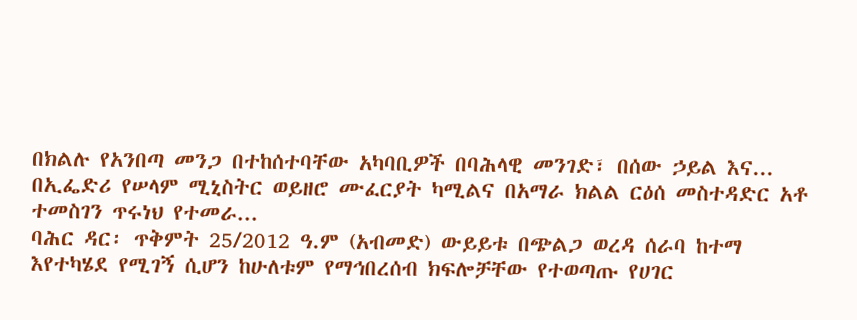በክልሉ የአንበጣ መንጋ በተከሰተባቸው አካባቢዎች በባሕላዊ መንገድ፣ በሰው ኃይል እና...
በኢፌድሪ የሠላም ሚኒስትር ወይዘሮ ሙፈርያት ካሚልና በአማራ ክልል ርዕሰ መስተዳድር አቶ ተመስገን ጥሩነህ የተመራ...
ባሕር ዳር፡ ጥቅምት 25/2012 ዓ.ም (አብመድ) ውይይቱ በጭልጋ ወረዳ ሰራባ ከተማ እየተካሄደ የሚገኝ ሲሆን ከሁለቱም የማኅበረሰብ ክፍሎቻቸው የተወጣጡ የሀገር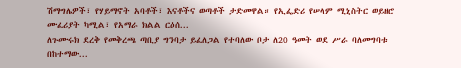ሽማግሌዎች፣ የሃይማኖት አባቶች፣ እናቶችና ወጣቶች ታድመዋል። የኢፌድሪ የሠላም ሚኒስትር ወይዘሮ ሙፈሪያት ካሚል፣ የአማራ ክልል ርዕሰ...
ለጉሙሩክ ደረቅ የመቅረጫ ጣቢያ ግንባታ ይፈለጋል የተባለው ቦታ ለ20 ዓመት ወደ ሥራ ባለመግባቱ በከተማው...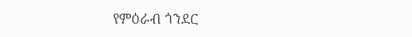የምዕራብ ጎንደር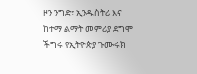ዞን ንግድ፣ ኢንዱስትሪ እና ከተማ ልማት መምሪያ ደግሞ ችግሩ የኢትዮጵያ ጉሙሩክ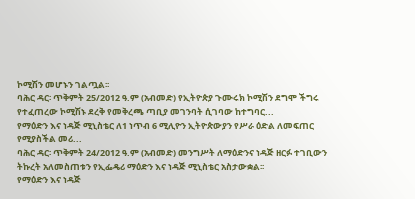ኮሚሽን መሆኑን ገልጧል፡፡
ባሕር ዳር፡ ጥቅምት 25/2012 ዓ.ም (አብመድ) የኢትዮጵያ ጉሙሩክ ኮሚሽን ደግሞ ችግሩ የተፈጠረው ኮሚሽኑ ደረቅ የመቅረጫ ጣቢያ መገንባት ሲገባው ከተግባር...
የማዕድን እና ነዳጅ ሚኒስቴር ለ1 ነጥብ 6 ሚሊዮን ኢትዮጵውያን የሥራ ዕድል ለመፍጠር የሚያስችል መሪ...
ባሕር ዳር፡ ጥቅምት 24/2012 ዓ.ም (አብመድ) መንግሥት ለማዕድንና ነዳጅ ዘርፉ ተገቢውን ትኩረት አለመስጠቱን የኢፌዴሪ ማዕድን እና ነዳጅ ሚኒስቴር አስታውቋል፡፡
የማዕድን እና ነዳጅ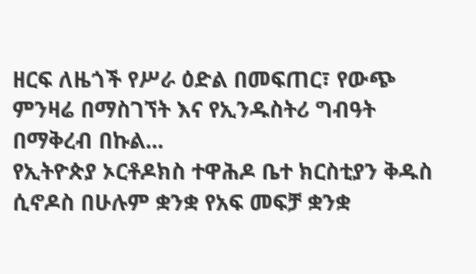ዘርፍ ለዜጎች የሥራ ዕድል በመፍጠር፣ የውጭ ምንዛሬ በማስገኘት እና የኢንዱስትሪ ግብዓት በማቅረብ በኩል...
የኢትዮጵያ ኦርቶዶክስ ተዋሕዶ ቤተ ክርስቲያን ቅዱስ ሲኖዶስ በሁሉም ቋንቋ የአፍ መፍቻ ቋንቋ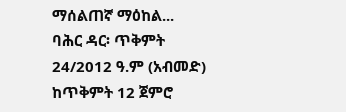ማሰልጠኛ ማዕከል...
ባሕር ዳር፡ ጥቅምት 24/2012 ዓ.ም (አብመድ) ከጥቅምት 12 ጀምሮ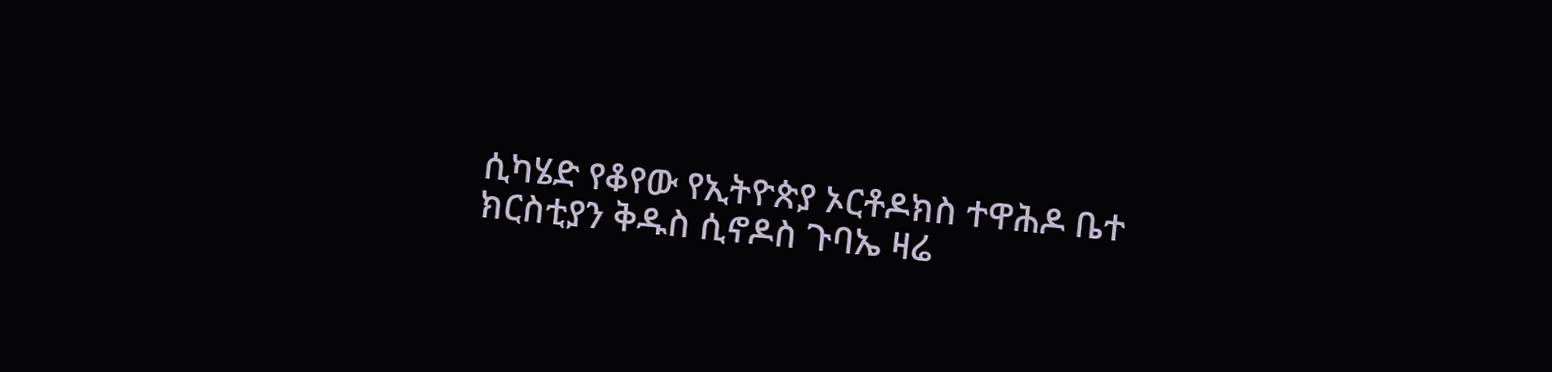ሲካሄድ የቆየው የኢትዮጵያ ኦርቶዶክስ ተዋሕዶ ቤተ ክርስቲያን ቅዱስ ሲኖዶስ ጉባኤ ዛሬ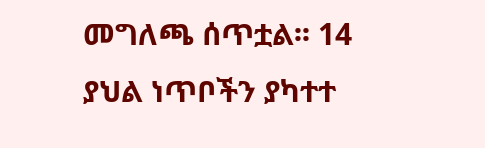መግለጫ ሰጥቷል፡፡ 14 ያህል ነጥቦችን ያካተተ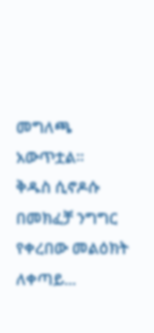መግለጫ አውጥቷል፡፡
ቅዱስ ሲኖዶሱ በመክፈቻ ንግግር የቀረበው መልዕክት ለቀጣይ...